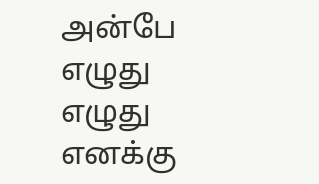அன்பே எழுது எழுது
எனக்கு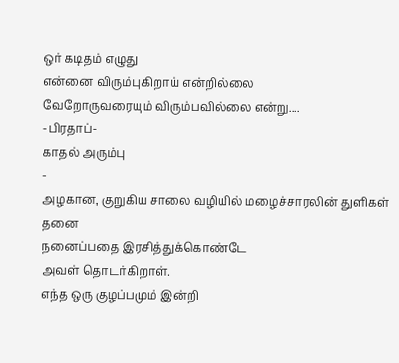ஒர் கடிதம் எழுது
என்னை விரும்புகிறாய் என்றில்லை
வேறோருவரையும் விரும்பவில்லை என்று....
-பிரதாப்-
காதல் அரும்பு
-
அழகான, குறுகிய சாலை வழியில் மழைச்சாரலின் துளிகள் தனை
நனைப்பதை இரசித்துக்கொண்டே
அவள் தொடர்கிறாள்.
எந்த ஒரு குழப்பமும் இன்றி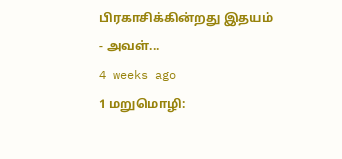பிரகாசிக்கின்றது இதயம் - அவள்...
4 weeks ago
1 மறுமொழி: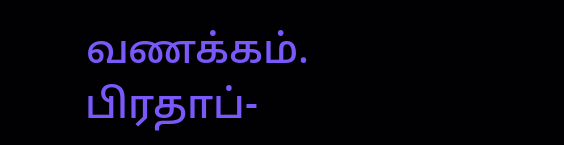வணக்கம். பிரதாப்-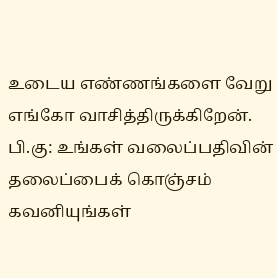உடைய எண்ணங்களை வேறு எங்கோ வாசித்திருக்கிறேன்.
பி.கு: உங்கள் வலைப்பதிவின் தலைப்பைக் கொஞ்சம் கவனியுங்கள்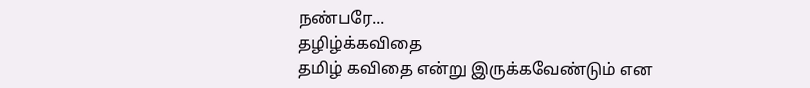நண்பரே...
தழிழ்க்கவிதை
தமிழ் கவிதை என்று இருக்கவேண்டும் என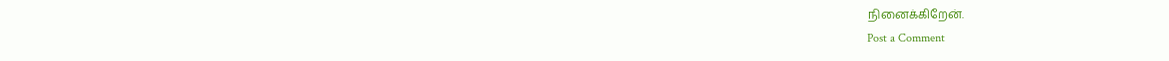நினைக்கிறேன்.
Post a Comment